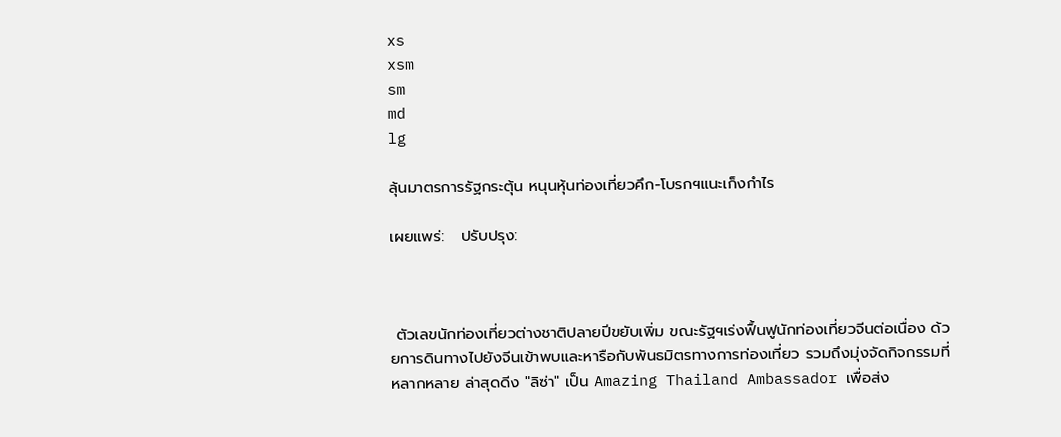xs
xsm
sm
md
lg

ลุ้นมาตรการรัฐกระตุ้น หนุนหุ้นท่องเที่ยวคึก-โบรกฯแนะเก็งกำไร

เผยแพร่:   ปรับปรุง:



 ตัวเลขนักท่องเที่ยวต่างชาติปลายปีขยับเพิ่ม ขณะรัฐฯเร่งฟื้นฟูนักท่องเที่ยวจีนต่อเนื่อง ด้วยการดินทางไปยังจีนเข้าพบและหารือกับพันธมิตรทางการท่องเที่ยว รวมถึงมุ่งจัดกิจกรรมที่หลากหลาย ล่าสุดดีง "ลิซ่า" เป็น Amazing Thailand Ambassador เพื่อส่ง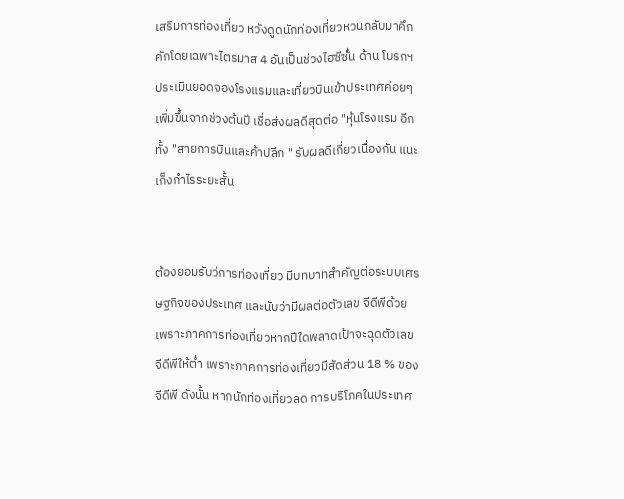เสริมการท่องเที่ยว หวังดูดนักท่องเที่ยวหวนกลับมาคึกคักโดยเฉพาะไตรมาส 4 อันเป็นช่วงไฮซีซั่๋น ด้าน โบรกฯ ประเมินยอดจองโรงแรมและเที่ยวบินเข้าประเทศค่อยๆ เพิ่มขึ้นจากช่วงต้นปี เชื่อส่งผลดีสุดต่อ "หุ้นโรงแรม อีกทั้ง "สายการบินและค้าปลีก " รับผลดีเกี่ยวเนื่องกัน แนะเก็งกำไรระยะสั้น


ต้องยอมรับว่การท่องเที่ยว มีบทบาทสำคัญต่อระบบเศรษฐกิจของประเทศ และนับว่ามีผลต่อตัวเลข จีดีพีด้วย เพราะภาคการท่องเที่ยวหากปีใดพลาดเป้าจะฉุดตัวเลขจีดีพีให้ต่ำ เพราะภาคการท่องเที่ยวมีสัดส่วน 18 % ของจีดีพี ดังนั้น หากนักท่องเที่ยวลด การบริโภคในประเทศ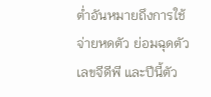ต่ำอันหมายถึงการใช้จ่ายหดตัว ย่อมฉุดตัวเลขจีดีพี และปีนี้ตัว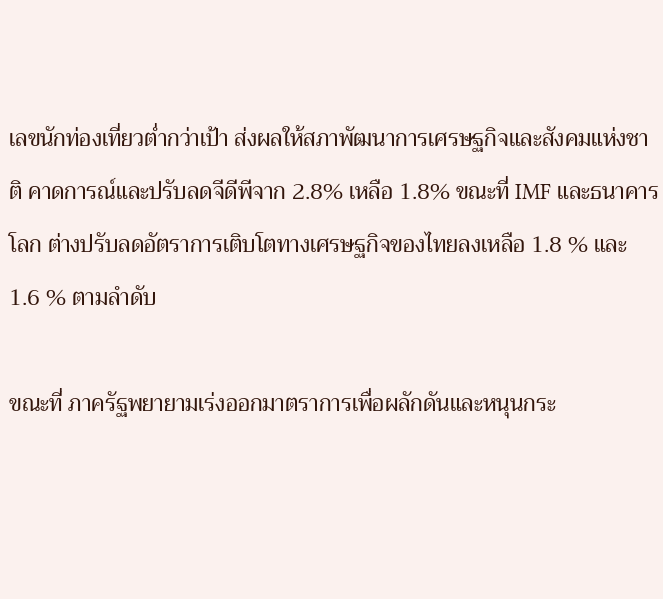เลขนักท่องเที่ยวต่ำกว่าเป้า ส่งผลให้สภาพัฒนาการเศรษฐกิจและสังคมแห่งชาติ คาดการณ์และปรับลดจีดีพีจาก 2.8% เหลือ 1.8% ขณะที่ IMF และธนาคารโลก ต่างปรับลดอัตราการเติบโตทางเศรษฐกิจของไทยลงเหลือ 1.8 % และ 1.6 % ตามลำดับ

ขณะที่ ภาครัฐพยายามเร่งออกมาตราการเพื่อผลักดันและหนุนกระ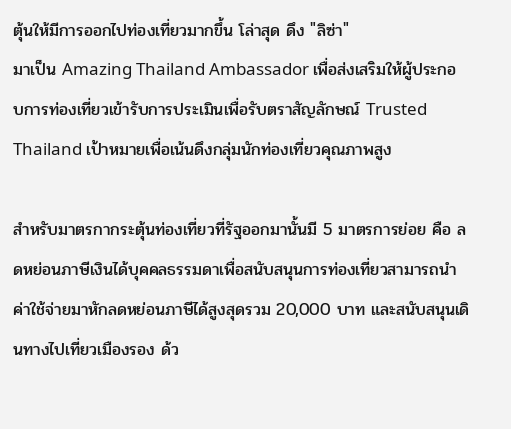ตุ้นให้มีการออกไปท่องเที่ยวมากขึ้น โล่าสุด ดึง "ลิซ่า"
มาเป็น Amazing Thailand Ambassador เพื่อส่งเสริมให้ผู้ประกอบการท่องเที่ยวเข้ารับการประเมินเพื่อรับตราสัญลักษณ์ Trusted Thailand เป้าหมายเพื่อเน้นดึงกลุ่มนักท่องเที่ยวคุณภาพสูง

สำหรับมาตรกากระตุ้นท่องเที่ยวที่รัฐออกมานั้นมี 5 มาตรการย่อย คือ ลดหย่อนภาษีเงินได้บุคคลธรรมดาเพื่อสนับสนุนการท่องเที่ยวสามารถนำค่าใช้จ่ายมาหักลดหย่อนภาษีได้สูงสุดรวม 20,000 บาท และสนับสนุนเดินทางไปเที่ยวเมืองรอง ด้ว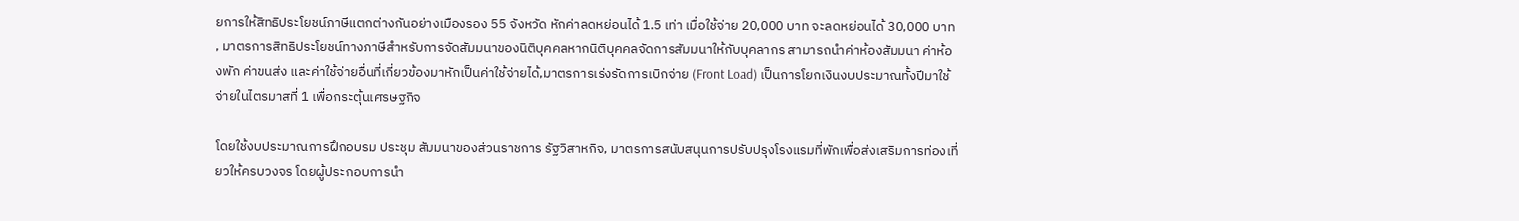ยการให้สิทธิประโยชน์ภาษีแตกต่างกันอย่างเมืองรอง 55 จังหวัด หักค่าลดหย่อนได้ 1.5 เท่า เมื่อใช้จ่าย 20,000 บาท จะลดหย่อนได้ 30,000 บาท , มาตรการสิทธิประโยชน์ทางภาษีสำหรับการจัดสัมมนาของนิติบุคคลหากนิติบุคคลจัดการสัมมนาให้กับบุคลากร สามารถนำค่าห้องสัมมนา ค่าห้องพัก ค่าขนส่ง และค่าใช้จ่ายอื่นที่เกี่ยวข้องมาหักเป็นค่าใช้จ่ายได้,มาตรการเร่งรัดการเบิกจ่าย (Front Load) เป็นการโยกเงินงบประมาณทั้งปีมาใช้จ่ายในไตรมาสที่ 1 เพื่อกระตุ้นเศรษฐกิจ

โดยใช้งบประมาณการฝึกอบรม ประชุม สัมมนาของส่วนราชการ รัฐวิสาหกิจ, มาตรการสนับสนุนการปรับปรุงโรงแรมที่พักเพื่อส่งเสริมการท่องเที่ยวให้ครบวงจร โดยผู้ประกอบการนำ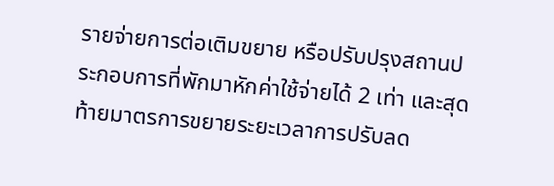รายจ่ายการต่อเติมขยาย หรือปรับปรุงสถานประกอบการที่พักมาหักค่าใช้จ่ายได้ 2 เท่า และสุดท้ายมาตรการขยายระยะเวลาการปรับลด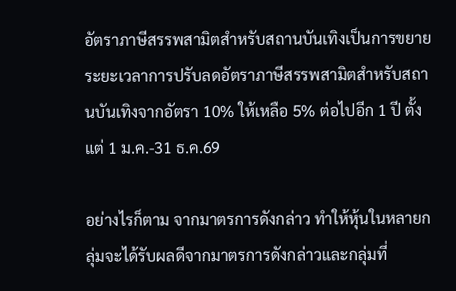อัตราภาษีสรรพสามิตสำหรับสถานบันเทิงเป็นการขยายระยะเวลาการปรับลดอัตราภาษีสรรพสามิตสำหรับสถานบันเทิงจากอัตรา 10% ให้เหลือ 5% ต่อไปอีก 1 ปี ตั้งแต่ 1 ม.ค.-31 ธ.ค.69

อย่างไรก็ตาม จากมาตรการดังกล่าว ทำให้หุ้นในหลายกลุ่มจะได้รับผลดีจากมาตรการดังกล่าวและกลุ่มที่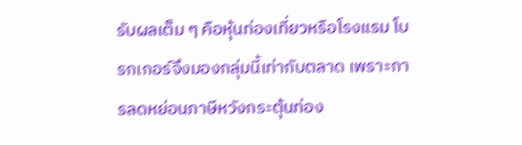รับผลเต็ม ๆ คือหุ้นท่องเที่ยวหรือโรงแรม โบรกเกอร์จึงมองกลุ่มนี้เท่ากับตลาด เพราะการลดหย่อนภาษีหวังกระตุ้นท่อง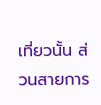เที่ยวนั้น ส่วนสายการ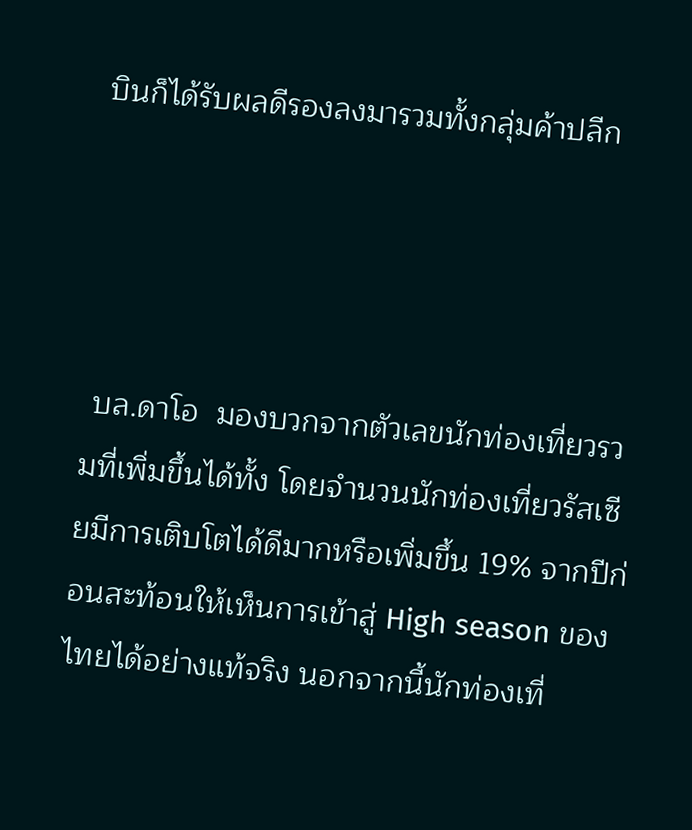บินก็ได้รับผลดีรองลงมารวมทั้งกลุ่มค้าปลีก




 บล.ดาโอ  มองบวกจากตัวเลขนักท่องเที่ยวรวมที่เพิ่มขึ้นได้ทั้ง โดยจำนวนนักท่องเที่ยวรัสเซียมีการเติบโตได้ดีมากหรือเพิ่มขึ้น 19% จากปีก่อนสะท้อนให้เห็นการเข้าสู่ High season ของไทยได้อย่างแท้จริง นอกจากนี้นักท่องเที่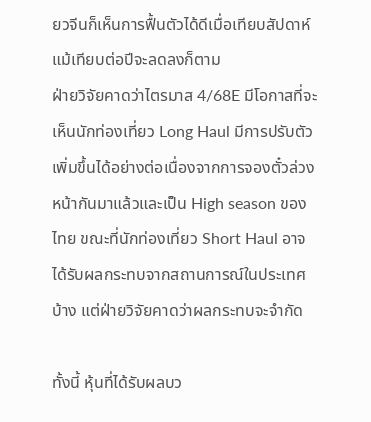ยวจีนก็เห็นการฟื้นตัวได้ดีเมื่อเทียบสัปดาห์ แม้เทียบต่อปีจะลดลงก็ตาม
ฝ่ายวิจัยคาดว่าไตรมาส 4/68E มีโอกาสที่จะเห็นนักท่องเที่ยว Long Haul มีการปรับตัวเพิ่มขึ้นได้อย่างต่อเนื่องจากการจองตั๋วล่วงหน้ากันมาแล้วและเป็น High season ของไทย ขณะที่นักท่องเที่ยว Short Haul อาจได้รับผลกระทบจากสถานการณ์ในประเทศบ้าง แต่ฝ่ายวิจัยคาดว่าผลกระทบจะจำกัด

ทั้งนี้ หุ้นที่ได้รับผลบว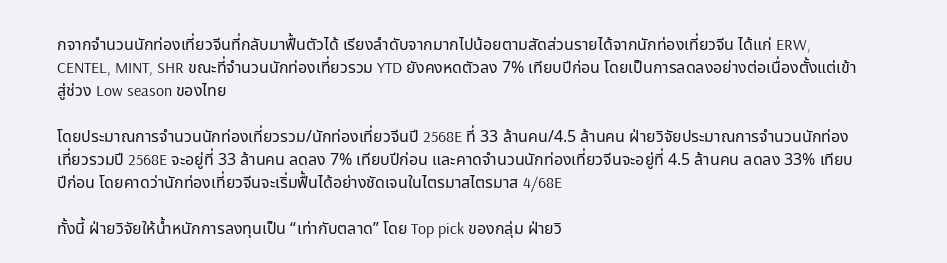กจากจำนวนนักท่องเที่ยวจีนที่กลับมาฟื้นตัวได้ เรียงลำดับจากมากไปน้อยตามสัดส่วนรายได้จากนักท่องเที่ยวจีน ได้แก่ ERW, CENTEL, MINT, SHR ขณะที่จำนวนนักท่องเที่ยวรวม YTD ยังคงหดตัวลง 7% เทียบปีก่อน โดยเป็นการลดลงอย่างต่อเนื่องตั้งแต่เข้าสู่ช่วง Low season ของไทย

โดยประมาณการจำนวนนักท่องเที่ยวรวม/นักท่องเที่ยวจีนปี 2568E ที่ 33 ล้านคน/4.5 ล้านคน ฝ่ายวิจัยประมาณการจำนวนนักท่องเที่ยวรวมปี 2568E จะอยู่ที่ 33 ล้านคน ลดลง 7% เทียบปีก่อน และคาดจำนวนนักท่องเที่ยวจีนจะอยู่ที่ 4.5 ล้านคน ลดลง 33% เทียบปีก่อน โดยคาดว่านักท่องเที่ยวจีนจะเริ่มฟื้นได้อย่างชัดเจนในไตรมาสไตรมาส 4/68E

ทั้งนี้ ฝ่ายวิจัยให้น้ำหนักการลงทุนเป็น “เท่ากับตลาด” โดย Top pick ของกลุ่ม ฝ่ายวิ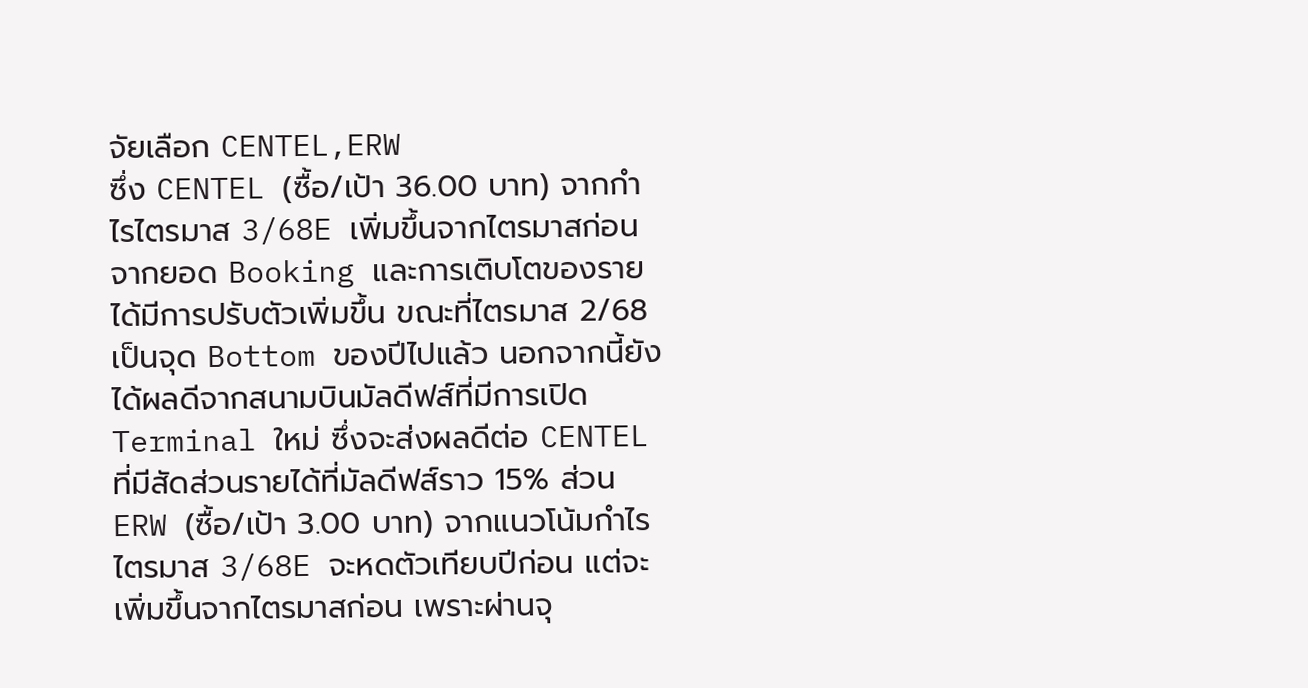จัยเลือก CENTEL,ERW
ซึ่ง CENTEL (ซื้อ/เป้า 36.00 บาท) จากกำไรไตรมาส 3/68E เพิ่มขึ้นจากไตรมาสก่อน จากยอด Booking และการเติบโตของรายได้มีการปรับตัวเพิ่มขึ้น ขณะที่ไตรมาส 2/68 เป็นจุด Bottom ของปีไปแล้ว นอกจากนี้ยังได้ผลดีจากสนามบินมัลดีฟส์ที่มีการเปิด Terminal ใหม่ ซึ่งจะส่งผลดีต่อ CENTEL ที่มีสัดส่วนรายได้ที่มัลดีฟส์ราว 15% ส่วน ERW (ซื้อ/เป้า 3.00 บาท) จากแนวโน้มกำไรไตรมาส 3/68E จะหดตัวเทียบปีก่อน แต่จะเพิ่มขึ้นจากไตรมาสก่อน เพราะผ่านจุ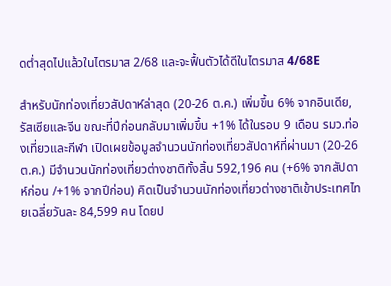ดต่ำสุดไปแล้วในไตรมาส 2/68 และจะฟื้นตัวได้ดีในไตรมาส 4/68E

สำหรับนักท่องเที่ยวสัปดาห์ล่าสุด (20-26 ต.ค.) เพิ่มขึ้น 6% จากอินเดีย, รัสเซียและจีน ขณะที่ปีก่อนกลับมาเพิ่มขึ้น +1% ได้ในรอบ 9 เดือน รมว.ท่องเที่ยวและกีฬา เปิดเผยข้อมูลจำนวนนักท่องเที่ยวสัปดาห์ที่ผ่านมา (20-26 ต.ค.) มีจำนวนนักท่องเที่ยวต่างชาติทั้งสิ้น 592,196 คน (+6% จากสัปดาห์ก่อน /+1% จากปีก่อน) คิดเป็นจำนวนนักท่องเที่ยวต่างชาติเข้าประเทศไทยเฉลี่ยวันละ 84,599 คน โดยป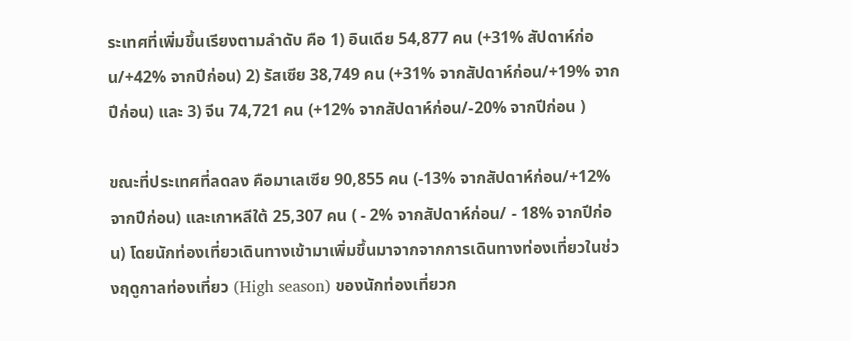ระเทศที่เพิ่มขึ้นเรียงตามลำดับ คือ 1) อินเดีย 54,877 คน (+31% สัปดาห์ก่อน/+42% จากปีก่อน) 2) รัสเซีย 38,749 คน (+31% จากสัปดาห์ก่อน/+19% จากปีก่อน) และ 3) จีน 74,721 คน (+12% จากสัปดาห์ก่อน/-20% จากปีก่อน )

ขณะที่ประเทศที่ลดลง คือมาเลเซีย 90,855 คน (-13% จากสัปดาห์ก่อน/+12% จากปีก่อน) และเกาหลีใต้ 25,307 คน ( - 2% จากสัปดาห์ก่อน/ - 18% จากปีก่อน) โดยนักท่องเที่ยวเดินทางเข้ามาเพิ่มขึ้นมาจากจากการเดินทางท่องเที่ยวในช่วงฤดูกาลท่องเที่ยว (High season) ของนักท่องเที่ยวก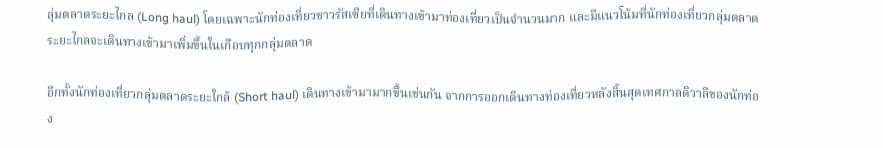ลุ่มตลาดระยะไกล (Long haul) โดยเฉพาะนักท่องเที่ยวชาวรัสเซียที่เดินทางเข้ามาท่องเที่ยวเป็นจำนวนมาก และมีแนวโน้มที่นักท่องเที่ยวกลุ่มตลาดระยะไกลจะเดินทางเข้ามาเพิ่มขึ้นในเกือบทุกกลุ่มตลาด

อีกทั้งนักท่องเที่ยวกลุ่มตลาดระยะใกล้ (Short haul) เดินทางเข้ามามากขึ้นเช่นกัน จากการออกเดินทางท่องเที่ยวหลังสิ้นสุดเทศกาลดิวาลีของนักท่อง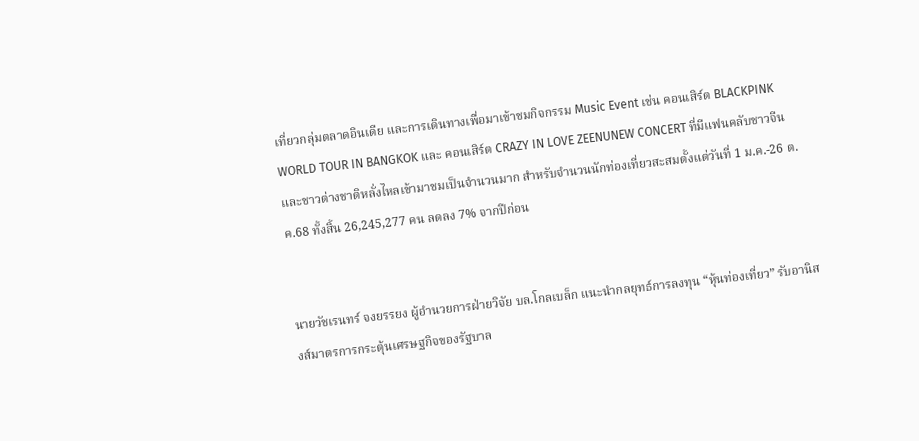เที่ยวกลุ่มตลาดอินเดีย และการเดินทางเพื่อมาเข้าชมกิจกรรม Music Event เช่น คอนเสิร์ต BLACKPINK WORLD TOUR IN BANGKOK และ คอนเสิร์ต CRAZY IN LOVE ZEENUNEW CONCERT ที่มีแฟนคลับชาวจีน และชาวต่างชาติหลั่งไหลเข้ามาชมเป็นจำนวนมาก สำหรับจำนวนนักท่องเที่ยวสะสมตั้งแต่วันที่ 1 ม.ค.-26 ต.ค.68 ทั้งสิ้น 26,245,277 คน ลดลง 7% จากปีก่อน


นายวัชเรนทร์ จงยรรยง ผู้อำนวยการฝ่ายวิจัย บล.โกลเบล็ก แนะนำกลยุทธ์การลงทุน “หุ้นท่องเที่ยว” รับอานิสงส์มาตรการกระตุ้นเศรษฐกิจของรัฐบาล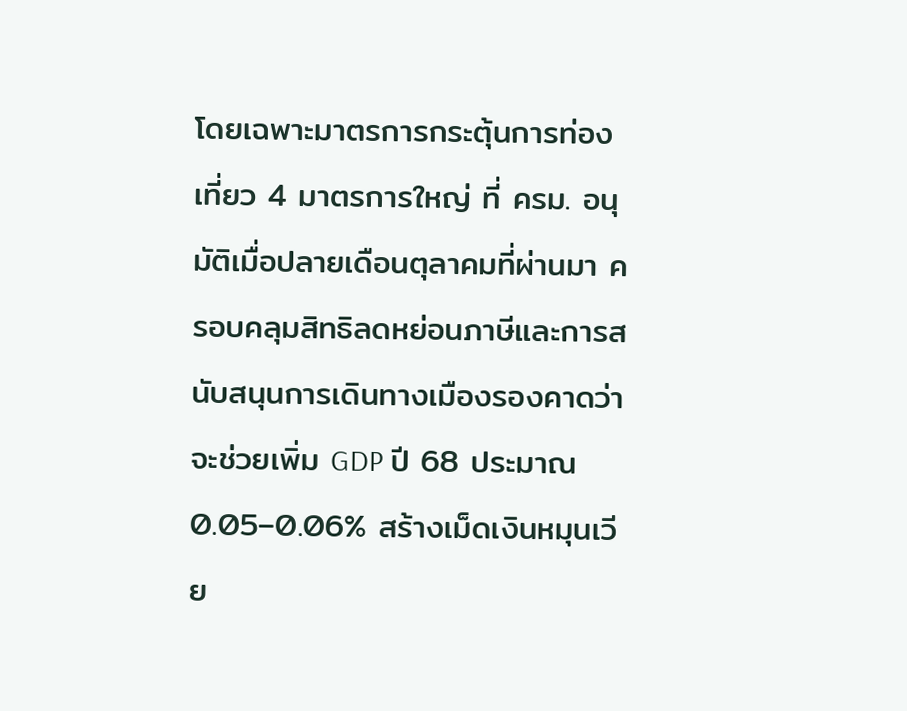โดยเฉพาะมาตรการกระตุ้นการท่องเที่ยว 4 มาตรการใหญ่ ที่ ครม. อนุมัติเมื่อปลายเดือนตุลาคมที่ผ่านมา ครอบคลุมสิทธิลดหย่อนภาษีและการสนับสนุนการเดินทางเมืองรองคาดว่าจะช่วยเพิ่ม GDP ปี 68 ประมาณ 0.05–0.06% สร้างเม็ดเงินหมุนเวีย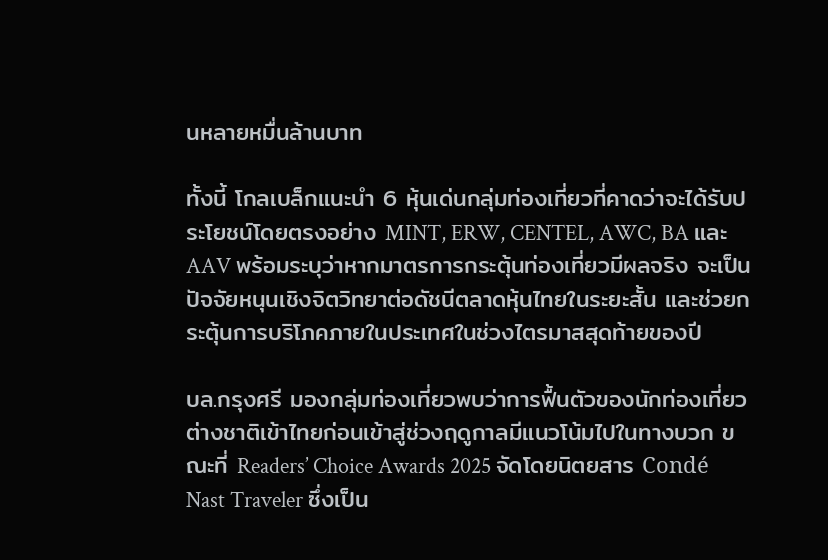นหลายหมื่นล้านบาท

ทั้งนี้ โกลเบล็กแนะนำ 6 หุ้นเด่นกลุ่มท่องเที่ยวที่คาดว่าจะได้รับประโยชน์โดยตรงอย่าง MINT, ERW, CENTEL, AWC, BA และ AAV พร้อมระบุว่าหากมาตรการกระตุ้นท่องเที่ยวมีผลจริง จะเป็นปัจจัยหนุนเชิงจิตวิทยาต่อดัชนีตลาดหุ้นไทยในระยะสั้น และช่วยกระตุ้นการบริโภคภายในประเทศในช่วงไตรมาสสุดท้ายของปี

บล.กรุงศรี มองกลุ่มท่องเที่ยวพบว่าการฟื้นตัวของนักท่องเที่ยวต่างชาติเข้าไทยก่อนเข้าสู่ช่วงฤดูกาลมีแนวโน้มไปในทางบวก ขณะที่ Readers’ Choice Awards 2025 จัดโดยนิตยสาร Condé Nast Traveler ซึ่งเป็น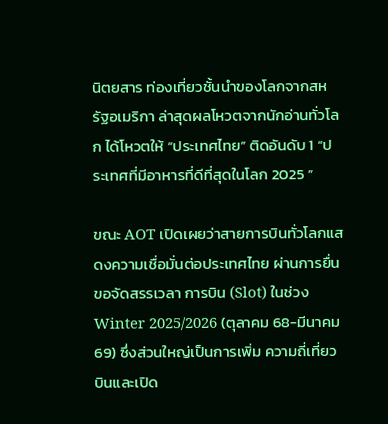นิตยสาร ท่องเที่ยวชั้นนำของโลกจากสหรัฐอเมริกา ล่าสุดผลโหวตจากนักอ่านทั่วโลก ได้โหวตให้ “ประเทศไทย” ติดอันดับ 1 “ประเทศที่มีอาหารที่ดีที่สุดในโลก 2025 ”

ขณะ AOT เปิดเผยว่าสายการบินทั่วโลกแสดงความเชื่อมั่นต่อประเทศไทย ผ่านการยื่นขอจัดสรรเวลา การบิน (Slot) ในช่วง Winter 2025/2026 (ตุลาคม 68-มีนาคม 69) ซึ่งส่วนใหญ่เป็นการเพิ่ม ความถี่เที่ยวบินและเปิด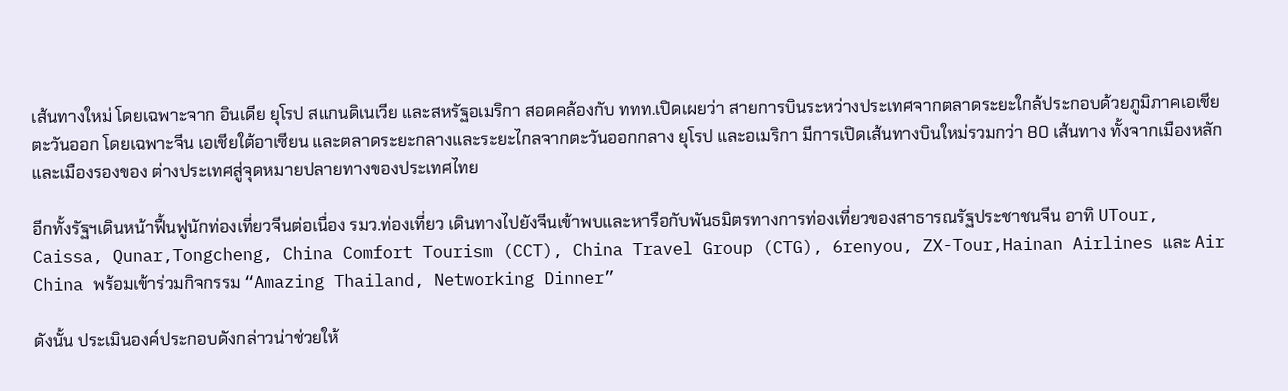เส้นทางใหม่ โดยเฉพาะจาก อินเดีย ยุโรป สแกนดิเนเวีย และสหรัฐอเมริกา สอดคล้องกับ ททท.เปิดเผยว่า สายการบินระหว่างประเทศจากตลาดระยะใกล้ประกอบด้วยภูมิภาคเอเชียตะวันออก โดยเฉพาะจีน เอเชียใต้อาเซียน และตลาดระยะกลางและระยะไกลจากตะวันออกกลาง ยุโรป และอเมริกา มีการเปิดเส้นทางบินใหม่รวมกว่า 80 เส้นทาง ทั้งจากเมืองหลักและเมืองรองของ ต่างประเทศสู่จุดหมายปลายทางของประเทศไทย

อีกทั้งรัฐฯเดินหน้าฟื้นฟูนักท่องเที่ยวจีนต่อเนื่อง รมว.ท่องเที่ยว เดินทางไปยังจีนเข้าพบและหารือกับพันธมิตรทางการท่องเที่ยวของสาธารณรัฐประชาชนจีน อาทิ UTour, Caissa, Qunar,Tongcheng, China Comfort Tourism (CCT), China Travel Group (CTG), 6renyou, ZX-Tour,Hainan Airlines และ Air China พร้อมเข้าร่วมกิจกรรม “Amazing Thailand, Networking Dinner”

ดังนั้น ประเมินองค์ประกอบดังกล่าวน่าช่วยให้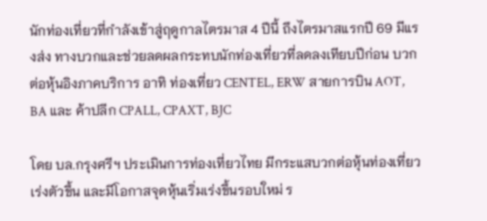นักท่องเที่ยวที่กำลังเข้าสู่ฤดูกาลไตรมาส 4 ปีนี้ ถึงไตรมาสแรกปี 69 มีแรงส่ง ทางบวกและช่วยลดผลกระทบนักท่องเที่ยวที่ลดลงเทียบปีก่อน บวกต่อหุ้นอิงภาคบริการ อาทิ ท่องเที่ยว CENTEL, ERW สายการบิน AOT, BA และ ค้าปลีก CPALL, CPAXT, BJC

โดย บล.กรุงศรีฯ ประเมินการท่องเที่ยวไทย มีกระแสบวกต่อหุ้นท่องเที่ยวเร่งตัวขึ้น และมีโอกาสจุดหุ้นเริ่มเร่งขึ้นรอบใหม่ ร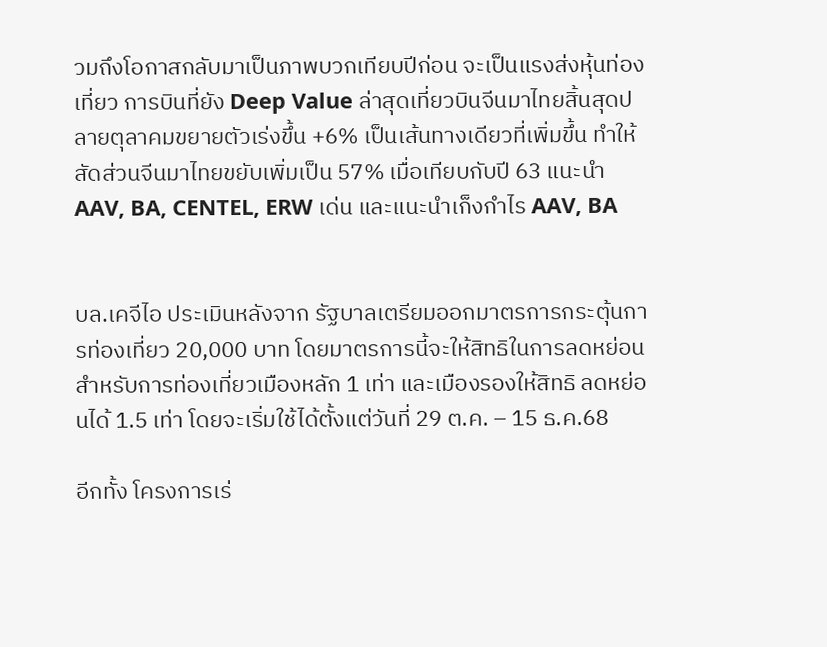วมถึงโอกาสกลับมาเป็นภาพบวกเทียบปีก่อน จะเป็นแรงส่งหุ้นท่องเที่ยว การบินที่ยัง Deep Value ล่าสุดเที่ยวบินจีนมาไทยสิ้นสุดปลายตุลาคมขยายตัวเร่งขึ้น +6% เป็นเส้นทางเดียวที่เพิ่มขึ้น ทำให้สัดส่วนจีนมาไทยขยับเพิ่มเป็น 57% เมื่อเทียบกับปี 63 แนะนำ AAV, BA, CENTEL, ERW เด่น และแนะนำเก็งกำไร AAV, BA


บล.เคจีไอ ประเมินหลังจาก รัฐบาลเตรียมออกมาตรการกระตุ้นการท่องเที่ยว 20,000 บาท โดยมาตรการนี้จะให้สิทธิในการลดหย่อนสำหรับการท่องเที่ยวเมืองหลัก 1 เท่า และเมืองรองให้สิทธิ ลดหย่อนได้ 1.5 เท่า โดยจะเริ่มใช้ได้ตั้งแต่วันที่ 29 ต.ค. – 15 ธ.ค.68

อีกทั้ง โครงการเร่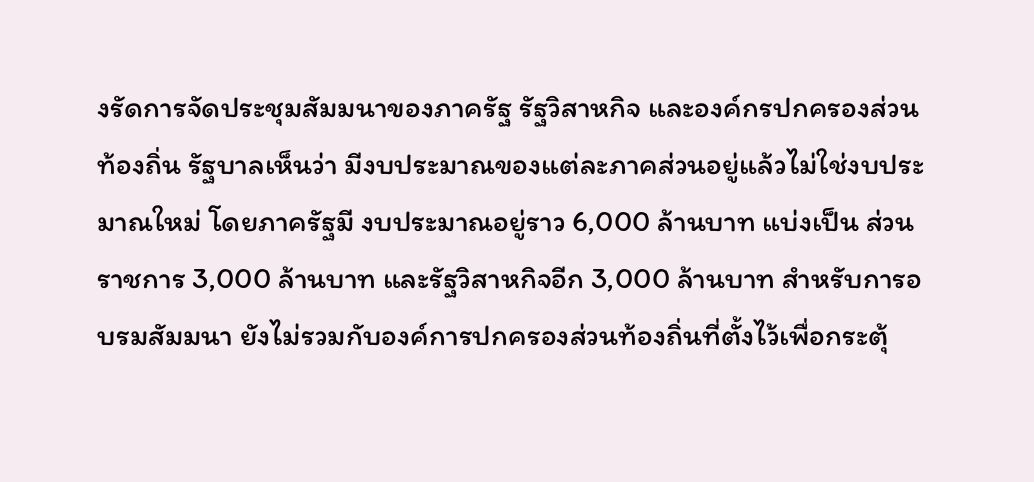งรัดการจัดประชุมสัมมนาของภาครัฐ รัฐวิสาหกิจ และองค์กรปกครองส่วน ท้องถิ่น รัฐบาลเห็นว่า มีงบประมาณของแต่ละภาคส่วนอยู่แล้วไม่ใช่งบประมาณใหม่ โดยภาครัฐมี งบประมาณอยู่ราว 6,000 ล้านบาท แบ่งเป็น ส่วนราชการ 3,000 ล้านบาท และรัฐวิสาหกิจอีก 3,000 ล้านบาท สำหรับการอบรมสัมมนา ยังไม่รวมกับองค์การปกครองส่วนท้องถิ่นที่ตั้งไว้เพื่อกระตุ้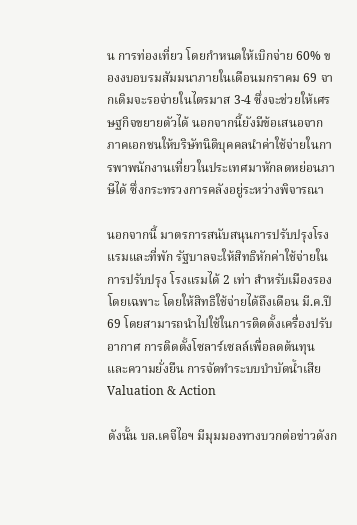น การท่องเที่ยว โดยกำหนดให้เบิกจ่าย 60% ของงบอบรมสัมมนาภายในเดือนมกราคม 69 จากเดิมจะรอจ่ายในไตรมาส 3-4 ซึ่งจะช่วยให้เศรษฐกิจขยายตัวได้ นอกจากนี้ยังมีข้อเสนอจากภาคเอกชนให้บริษัทนิติบุคคลนำค่าใช้จ่ายในการพาพนักงานเที่ยวในประเทศมาหักลดหย่อนภาษีได้ ซึ่งกระทรวงการคลังอยู่ระหว่างพิจารณา

นอกจากนี้ มาตรการสนับสนุนการปรับปรุงโรงแรมและที่พัก รัฐบาลจะให้สิทธิหักค่าใช้จ่ายในการปรับปรุง โรงแรมได้ 2 เท่า สำหรับเมืองรองโดยเฉพาะ โดยให้สิทธิใช้จ่ายได้ถึงเดือน มี.ค.ปี 69 โดยสามารถนำไปใช้ในการติดตั้งเครื่องปรับอากาศ การติดตั้งโซลาร์เซลล์เพื่อลดต้นทุน และความยั่งยืน การจัดทำระบบบำบัดน้ำเสีย Valuation & Action

ดังนั้น บล.เคจีไอฯ มีมุมมองทางบวกต่อข่าวดังก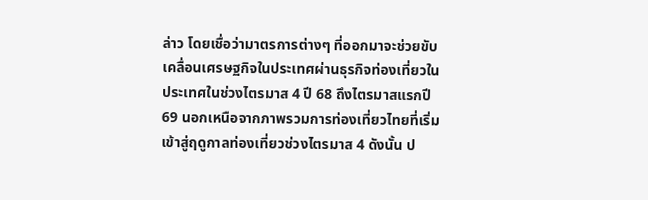ล่าว โดยเชื่อว่ามาตรการต่างๆ ที่ออกมาจะช่วยขับเคลื่อนเศรษฐกิจในประเทศผ่านธุรกิจท่องเที่ยวในประเทศในช่วงไตรมาส 4 ปี 68 ถึงไตรมาสแรกปี 69 นอกเหนือจากภาพรวมการท่องเที่ยวไทยที่เริ่มเข้าสู่ฤดูกาลท่องเที่ยวช่วงไตรมาส 4 ดังนั้น ป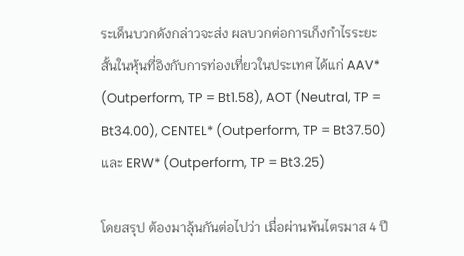ระเด็นบวกดังกล่าวจะส่ง ผลบวกต่อการเก็งกำไรระยะสั้นในหุ้นที่อิงกับการท่องเที่ยวในประเทศ ได้แก่ AAV* (Outperform, TP = Bt1.58), AOT (Neutral, TP = Bt34.00), CENTEL* (Outperform, TP = Bt37.50) และ ERW* (Outperform, TP = Bt3.25)

โดยสรุป ต้องมาลุ้นกันต่อไปว่า เมื่อผ่านพ้นไตรมาส 4 ปี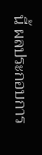นี้ ผลประกอบการ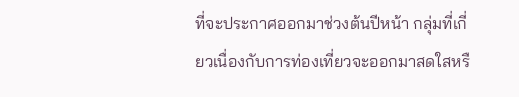ที่จะประกาศออกมาช่วงต้นปีหน้า กลุ่มที่เกี่ยวเนื่องกับการท่องเที่ยวจะออกมาสดใสหรื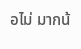อไม่ มากน้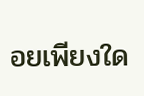อยเพียงใด